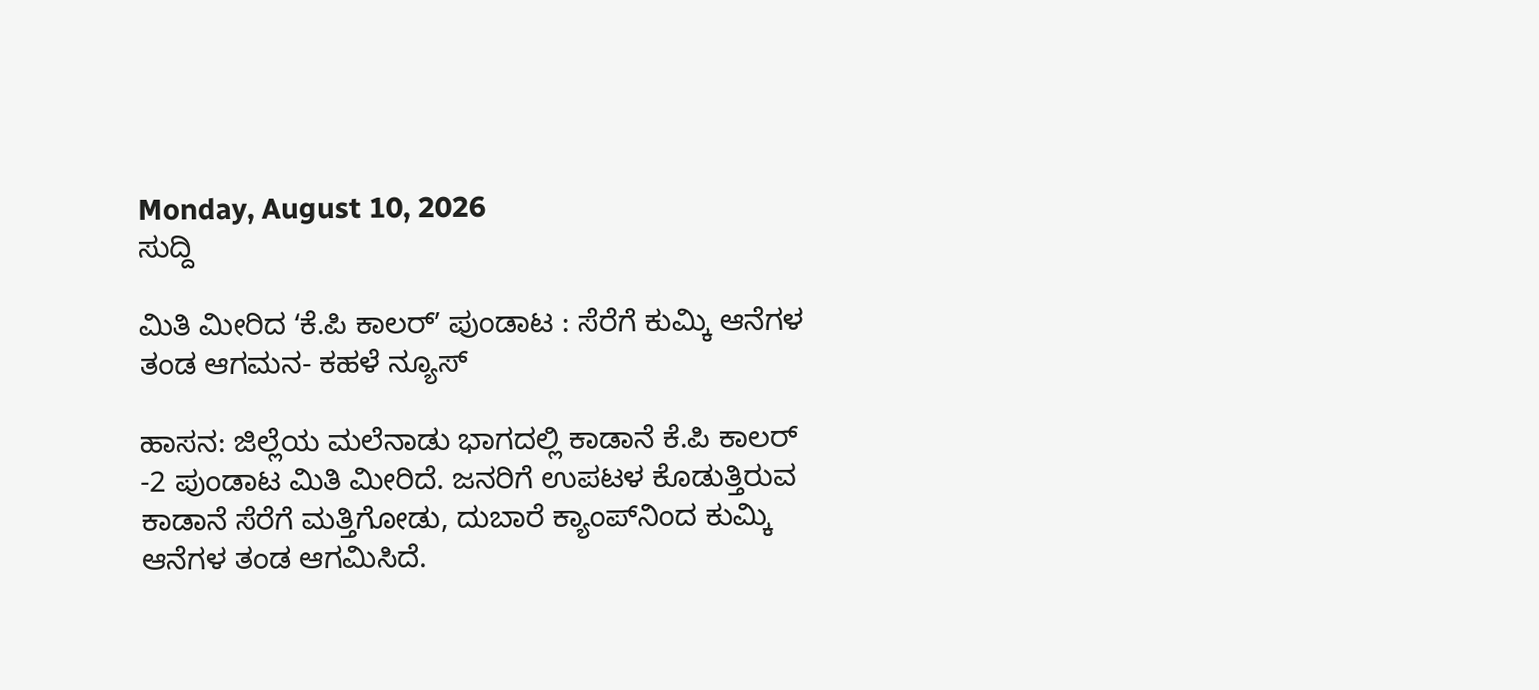Monday, August 10, 2026
ಸುದ್ದಿ

ಮಿತಿ ಮೀರಿದ ʻಕೆ.ಪಿ ಕಾಲರ್‌ʼ ಪುಂಡಾಟ : ಸೆರೆಗೆ ಕುಮ್ಕಿ ಆನೆಗಳ ತಂಡ ಆಗಮನ- ಕಹಳೆ ನ್ಯೂಸ್

ಹಾಸನ: ಜಿಲ್ಲೆಯ ಮಲೆನಾಡು ಭಾಗದಲ್ಲಿ ಕಾಡಾನೆ ಕೆ.ಪಿ ಕಾಲರ್‌ -2 ಪುಂಡಾಟ ಮಿತಿ ಮೀರಿದೆ. ಜನರಿಗೆ ಉಪಟಳ ಕೊಡುತ್ತಿರುವ ಕಾಡಾನೆ ಸೆರೆಗೆ ಮತ್ತಿಗೋಡು, ದುಬಾರೆ ಕ್ಯಾಂಪ್‌ನಿಂದ ಕುಮ್ಕಿ ಆನೆಗಳ ತಂಡ ಆಗಮಿಸಿದೆ.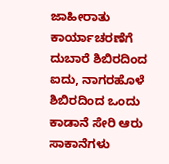ಜಾಹೀರಾತು
ಕಾರ್ಯಾಚರಣೆಗೆ ದುಬಾರೆ ಶಿಬಿರದಿಂದ ಐದು, ನಾಗರಹೊಳೆ ಶಿಬಿರದಿಂದ ಒಂದು ಕಾಡಾನೆ ಸೇರಿ ಆರು ಸಾಕಾನೆಗಳು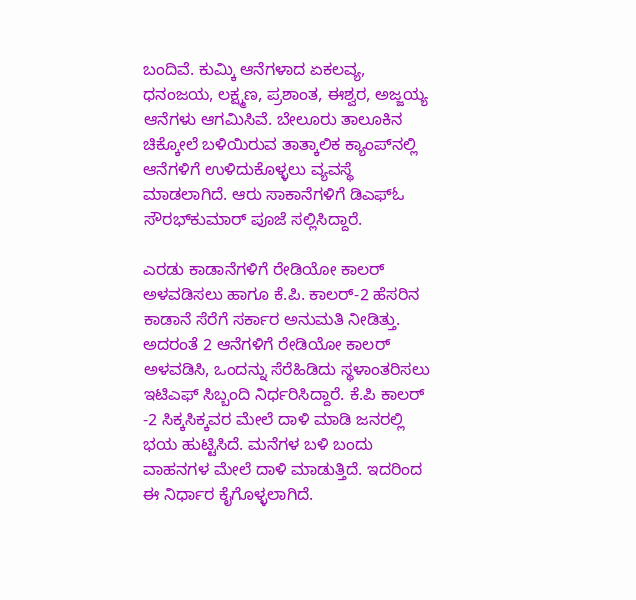ಬಂದಿವೆ. ಕುಮ್ಕಿ ಆನೆಗಳಾದ ಏಕಲವ್ಯ, ಧನಂಜಯ, ಲಕ್ಷ್ಮಣ, ಪ್ರಶಾಂತ, ಈಶ್ವರ, ಅಜ್ಜಯ್ಯ ಆನೆಗಳು ಆಗಮಿಸಿವೆ. ಬೇಲೂರು ತಾಲೂಕಿನ ಚಿಕ್ಕೋಲೆ ಬಳಿಯಿರುವ ತಾತ್ಕಾಲಿಕ ಕ್ಯಾಂಪ್‌ನಲ್ಲಿ ಆನೆಗಳಿಗೆ ಉಳಿದುಕೊಳ್ಳಲು ವ್ಯವಸ್ಥೆ ಮಾಡಲಾಗಿದೆ. ಆರು ಸಾಕಾನೆಗಳಿಗೆ ಡಿಎಫ್‌ಓ ಸೌರಭ್‌ಕುಮಾರ್ ಪೂಜೆ ಸಲ್ಲಿಸಿದ್ದಾರೆ.

ಎರಡು ಕಾಡಾನೆಗಳಿಗೆ ರೇಡಿಯೋ ಕಾಲರ್ ಅಳವಡಿಸಲು ಹಾಗೂ ಕೆ.ಪಿ. ಕಾಲರ್-2 ಹೆಸರಿನ ಕಾಡಾನೆ ಸೆರೆಗೆ ಸರ್ಕಾರ ಅನುಮತಿ ನೀಡಿತ್ತು. ಅದರಂತೆ 2 ಆನೆಗಳಿಗೆ ರೇಡಿಯೋ ಕಾಲರ್‌ ಅಳವಡಿಸಿ, ಒಂದನ್ನು ಸೆರೆಹಿಡಿದು ಸ್ಥಳಾಂತರಿಸಲು ಇಟಿಎಫ್‌ ಸಿಬ್ಬಂದಿ ನಿರ್ಧರಿಸಿದ್ದಾರೆ. ಕೆ.ಪಿ ಕಾಲರ್‌ -2 ಸಿಕ್ಕಸಿಕ್ಕವರ ಮೇಲೆ ದಾಳಿ ಮಾಡಿ ಜನರಲ್ಲಿ ಭಯ ಹುಟ್ಟಿಸಿದೆ. ಮನೆಗಳ ಬಳಿ ಬಂದು ವಾಹನಗಳ ಮೇಲೆ ದಾಳಿ ಮಾಡುತ್ತಿದೆ. ಇದರಿಂದ ಈ ನಿರ್ಧಾರ ಕೈಗೊಳ್ಳಲಾಗಿದೆ.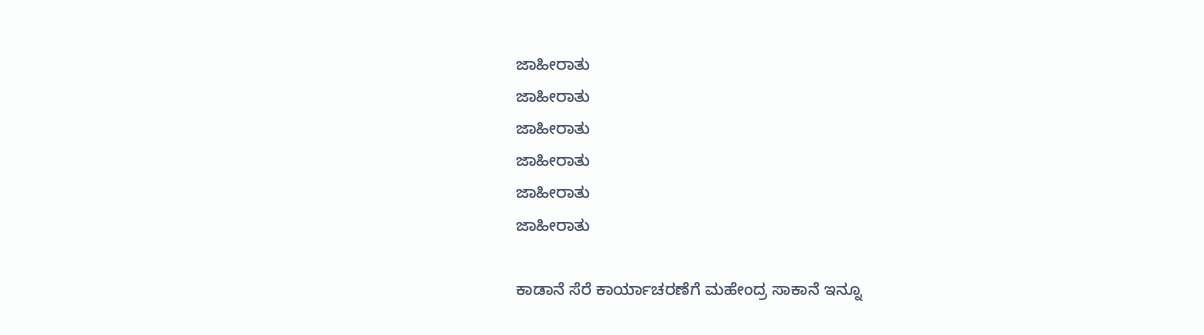ಜಾಹೀರಾತು
ಜಾಹೀರಾತು
ಜಾಹೀರಾತು
ಜಾಹೀರಾತು
ಜಾಹೀರಾತು
ಜಾಹೀರಾತು

ಕಾಡಾನೆ ಸೆರೆ ಕಾರ್ಯಾಚರಣೆಗೆ ಮಹೇಂದ್ರ ಸಾಕಾನೆ ಇನ್ನೂ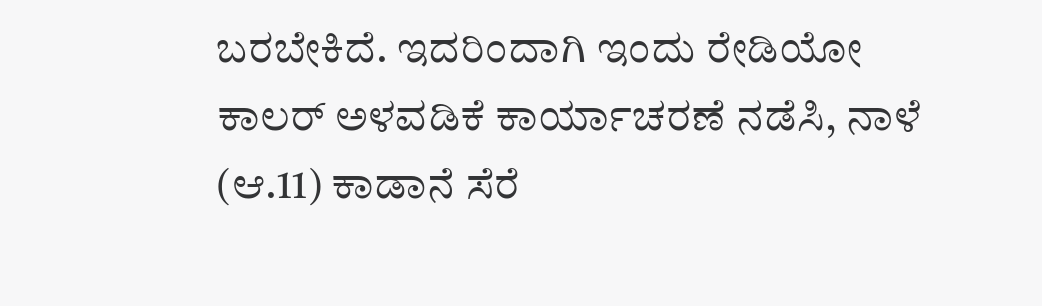ಬರಬೇಕಿದೆ. ಇದರಿಂದಾಗಿ ಇಂದು ರೇಡಿಯೋ ಕಾಲರ್‌ ಅಳವಡಿಕೆ ಕಾರ್ಯಾಚರಣೆ ನಡೆಸಿ, ನಾಳೆ (ಆ.11) ಕಾಡಾನೆ ಸೆರೆ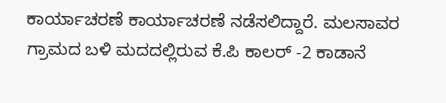ಕಾರ್ಯಾಚರಣೆ ಕಾರ್ಯಾಚರಣೆ ನಡೆಸಲಿದ್ದಾರೆ. ಮಲಸಾವರ ಗ್ರಾಮದ ಬಳಿ ಮದದಲ್ಲಿರುವ ಕೆ.ಪಿ ಕಾಲರ್‌ -2 ಕಾಡಾನೆ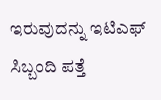ಇರುವುದನ್ನು ಇಟಿಎಫ್‌ ಸಿಬ್ಬಂದಿ ಪತ್ತೆ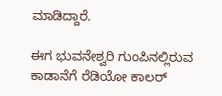ಮಾಡಿದ್ದಾರೆ.

ಈಗ ಭುವನೇಶ್ವರಿ ಗುಂಪಿನಲ್ಲಿರುವ ಕಾಡಾನೆಗೆ ರೆಡಿಯೋ ಕಾಲರ್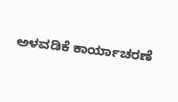ಅಳವಡಿಕೆ ಕಾರ್ಯಾಚರಣೆ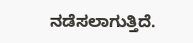ನಡೆಸಲಾಗುತ್ತಿದೆ.